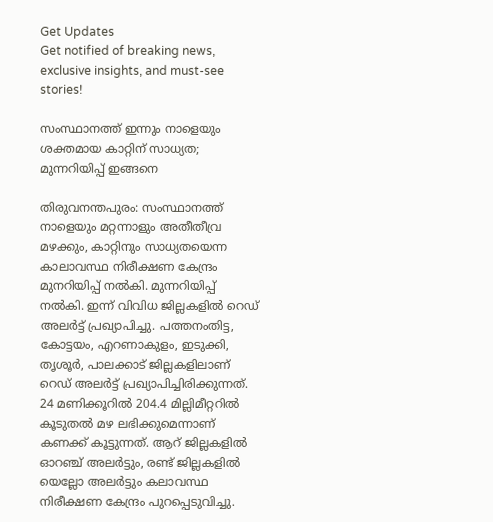Get Updates
Get notified of breaking news, exclusive insights, and must-see stories!

സംസ്ഥാനത്ത് ഇന്നും നാളെയും ശക്തമായ കാറ്റിന് സാധ്യത; മുന്നറിയിപ്പ് ഇങ്ങനെ

തിരുവനന്തപുരം: സംസ്ഥാനത്ത് നാളെയും മറ്റന്നാളും അതീതീവ്ര മഴക്കും, കാറ്റിനും സാധ്യതയെന്ന കാലാവസ്ഥ നിരീക്ഷണ കേന്ദ്രം മുനറിയിപ്പ് നല്‍കി. മുന്നറിയിപ്പ് നല്‍കി. ഇന്ന് വിവിധ ജില്ലകളില്‍ റെഡ് അലര്‍ട്ട് പ്രഖ്യാപിച്ചു. പത്തനംതിട്ട, കോട്ടയം, എറണാകുളം, ഇടുക്കി, തൃശൂര്‍, പാലക്കാട് ജില്ലകളിലാണ് റെഡ് അലര്‍ട്ട് പ്രഖ്യാപിച്ചിരിക്കുന്നത്. 24 മണിക്കൂറില്‍ 204.4 മില്ലിമീറ്ററില്‍ കൂടുതല്‍ മഴ ലഭിക്കുമെന്നാണ് കണക്ക് കൂട്ടുന്നത്. ആറ് ജില്ലകളില്‍ ഓറഞ്ച് അലര്‍ട്ടും, രണ്ട് ജില്ലകളില്‍ യെല്ലോ അലര്‍ട്ടും കലാവസ്ഥ നിരീക്ഷണ കേന്ദ്രം പുറപ്പെടുവിച്ചു.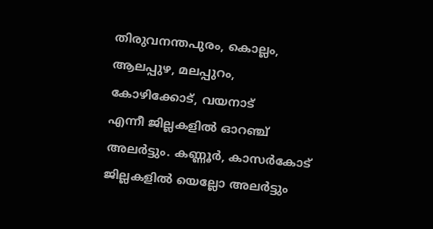തിരുവനന്തപുരം, കൊല്ലം, ആലപ്പുഴ, മലപ്പുറം, കോഴിക്കോട്, വയനാട്
എന്നീ ജില്ലകളില്‍ ഓറഞ്ച് അലര്‍ട്ടും. കണ്ണൂര്‍, കാസര്‍കോട് ജില്ലകളില്‍ യെല്ലോ അലര്‍ട്ടും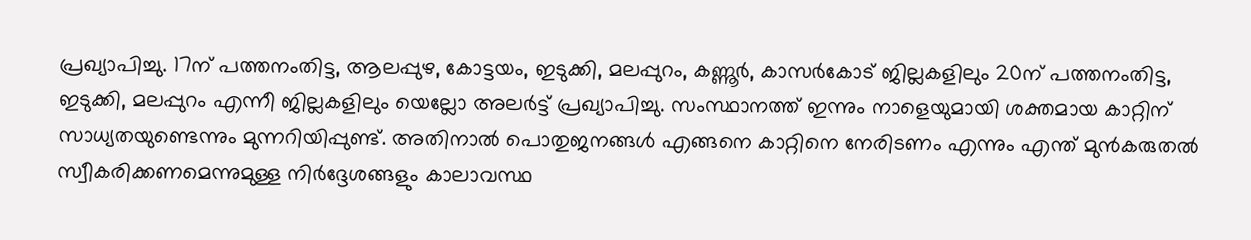പ്രഖ്യാപിച്ചു. 17ന് പത്തനംതിട്ട, ആലപ്പുഴ, കോട്ടയം, ഇടുക്കി, മലപ്പുറം, കണ്ണൂര്‍, കാസര്‍കോട് ജില്ലകളിലും 20ന് പത്തനംതിട്ട, ഇടുക്കി, മലപ്പുറം എന്നീ ജില്ലകളിലും യെല്ലോ അലര്‍ട്ട് പ്രഖ്യാപിച്ചു. സംസ്ഥാനത്ത് ഇന്നും നാളെയുമായി ശക്തമായ കാറ്റിന് സാധ്യതയുണ്ടെന്നും മുന്നറിയിപ്പുണ്ട്. അതിനാല്‍ പൊതുജനങ്ങള്‍ എങ്ങനെ കാറ്റിനെ നേരിടണം എന്നും എന്ത് മുന്‍കരുതല്‍ സ്വീകരിക്കണമെന്നുമുള്ള നിര്‍ദ്ദേശങ്ങളും കാലാവസ്ഥ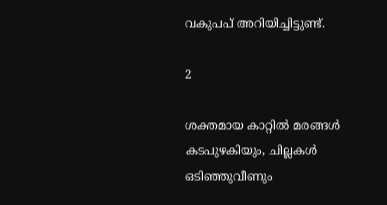വകുപപ് അറിയിച്ചിട്ടുണ്ട്.

2

ശക്തമായ കാറ്റില്‍ മരങ്ങള്‍ കടപുഴകിയും, ചില്ലകള്‍ ഒടിഞ്ഞുവീണും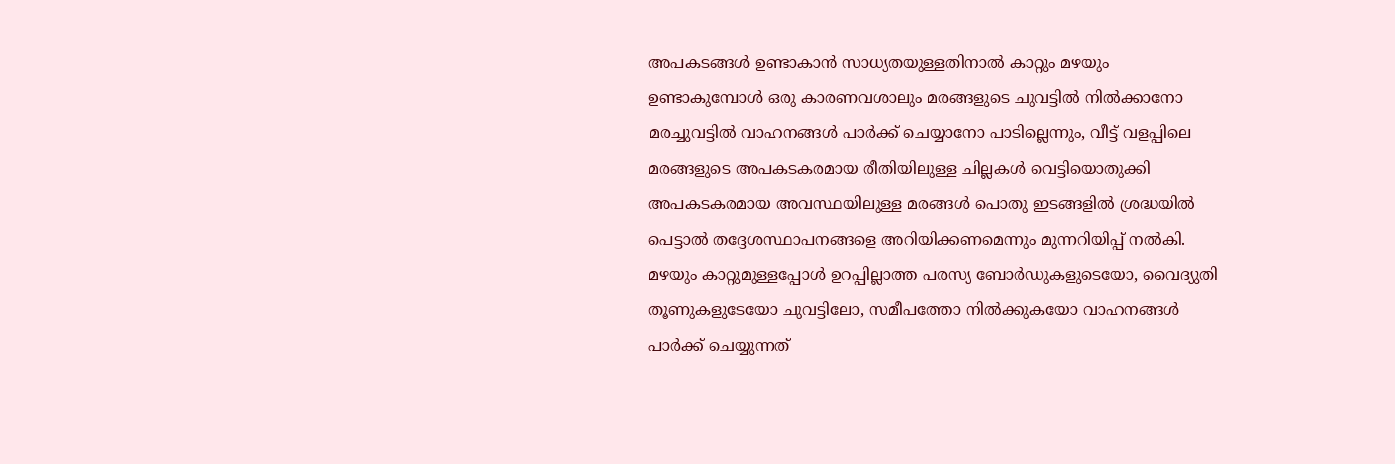അപകടങ്ങള്‍ ഉണ്ടാകാന്‍ സാധ്യതയുള്ളതിനാല്‍ കാറ്റും മഴയും ഉണ്ടാകുമ്പോള്‍ ഒരു കാരണവശാലും മരങ്ങളുടെ ചുവട്ടില്‍ നില്‍ക്കാനോ മരച്ചുവട്ടില്‍ വാഹനങ്ങള്‍ പാര്‍ക്ക് ചെയ്യാനോ പാടില്ലെന്നും, വീട്ട് വളപ്പിലെ മരങ്ങളുടെ അപകടകരമായ രീതിയിലുള്ള ചില്ലകള്‍ വെട്ടിയൊതുക്കി അപകടകരമായ അവസ്ഥയിലുള്ള മരങ്ങള്‍ പൊതു ഇടങ്ങളില്‍ ശ്രദ്ധയില്‍ പെട്ടാല്‍ തദ്ദേശസ്ഥാപനങ്ങളെ അറിയിക്കണമെന്നും മുന്നറിയിപ്പ് നല്‍കി. മഴയും കാറ്റുമുള്ളപ്പോള്‍ ഉറപ്പില്ലാത്ത പരസ്യ ബോര്‍ഡുകളുടെയോ, വൈദ്യുതി തൂണുകളുടേയോ ചുവട്ടിലോ, സമീപത്തോ നില്‍ക്കുകയോ വാഹനങ്ങള്‍ പാര്‍ക്ക് ചെയ്യുന്നത്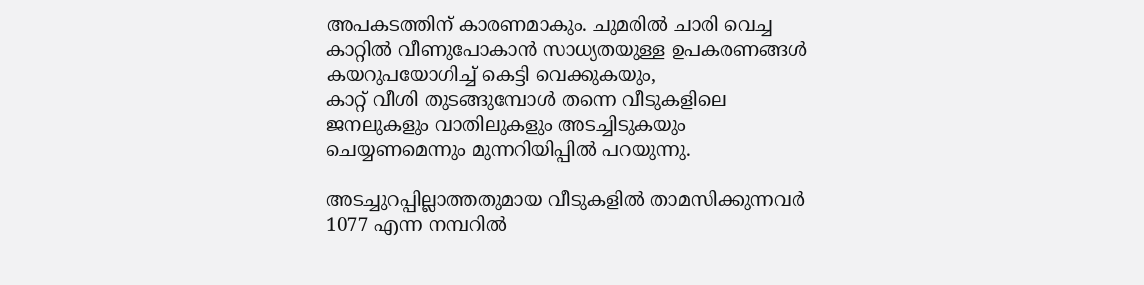അപകടത്തിന് കാരണമാകും. ചുമരില്‍ ചാരി വെച്ച കാറ്റില്‍ വീണുപോകാന്‍ സാധ്യതയുള്ള ഉപകരണങ്ങള്‍ കയറുപയോഗിച്ച് കെട്ടി വെക്കുകയും,
കാറ്റ് വീശി തുടങ്ങുമ്പോള്‍ തന്നെ വീടുകളിലെ ജനലുകളും വാതിലുകളും അടച്ചിടുകയും ചെയ്യണമെന്നും മുന്നറിയിപ്പില്‍ പറയുന്നു.

അടച്ചുറപ്പില്ലാത്തതുമായ വീടുകളില്‍ താമസിക്കുന്നവര്‍ 1077 എന്ന നമ്പറില്‍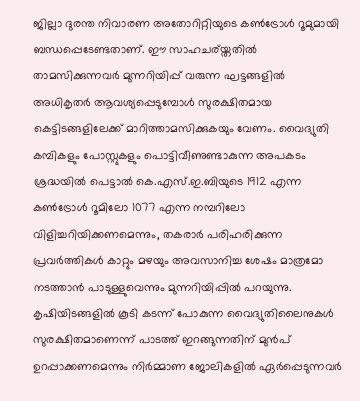ജില്ലാ ദുരന്ത നിവാരണ അതോറിറ്റിയുടെ കണ്‍ട്രോള്‍ റൂമുമായി ബന്ധപ്പെടേണ്ടതാണ്. ഈ സാഹചര്യ്തതില്‍ താമസിക്കുന്നവര്‍ മുന്നറിയിപ്പ് വരുന്ന ഘട്ടങ്ങളില്‍ അധികൃതര്‍ ആവശ്യപ്പെടുമ്പോള്‍ സുരക്ഷിതമായ കെട്ടിടങ്ങളിലേക്ക് മാറിത്താമസിക്കുകയും വേണം. വൈദ്യുതി കമ്പികളും പോസ്റ്റുകളും പൊട്ടിവീണുണ്ടാകുന്ന അപകടം ശ്രദ്ധയില്‍ പെട്ടാല്‍ കെ.എസ്.ഇ.ബിയുടെ 1912 എന്ന കണ്‍ട്രോള്‍ റൂമിലോ 1077 എന്ന നമ്പറിലോ വിളിച്ചറിയിക്കണമെന്നും, തകരാര്‍ പരിഹരിക്കുന്ന പ്രവര്‍ത്തികള്‍ കാറ്റും മഴയും അവസാനിച്ച ശേഷം മാത്രമോ നടത്താന്‍ പാടുള്ളുവെന്നും മുന്നറിയിപ്പില്‍ പറയുന്നു. കൃഷിയിടങ്ങളില്‍ കൂടി കടന്ന് പോകുന്ന വൈദ്യുതിലൈനുകള്‍ സുരക്ഷിതമാണെന്ന് പാടത്ത് ഇറങ്ങുന്നതിന് മുന്‍പ് ഉറപ്പാക്കണമെന്നും നിര്‍മ്മാണ ജോലികളില്‍ ഏര്‍പ്പെടുന്നവര്‍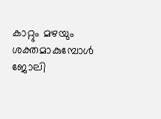കാറ്റും മഴയും ശക്തമാകുമ്പോള്‍ ജോലി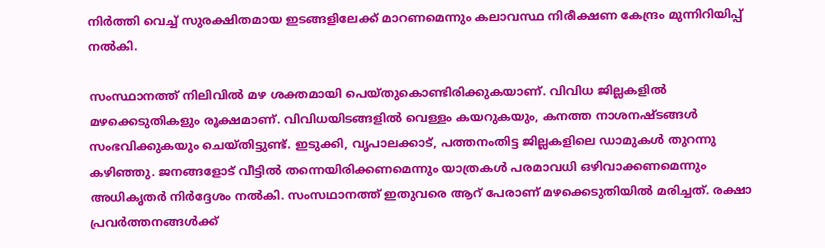നിര്‍ത്തി വെച്ച് സുരക്ഷിതമായ ഇടങ്ങളിലേക്ക് മാറണമെന്നും കലാവസ്ഥ നിരീക്ഷണ കേന്ദ്രം മുന്നിറിയിപ്പ് നല്‍കി.

സംസ്ഥാനത്ത് നിലിവില്‍ മഴ ശക്തമായി പെയ്തുകൊണ്ടിരിക്കുകയാണ്. വിവിധ ജില്ലകളില്‍ മഴക്കെടുതികളും രൂക്ഷമാണ്. വിവിധയിടങ്ങളില്‍ വെള്ളം കയറുകയും, കനത്ത നാശനഷ്ടങ്ങള്‍ സംഭവിക്കുകയും ചെയ്തിട്ടുണ്ട്. ഇടുക്കി, വൃപാലക്കാട്, പത്തനംതിട്ട ജില്ലകളിലെ ഡാമുകള്‍ തുറന്നു കഴിഞ്ഞു. ജനങ്ങളോട് വീട്ടില്‍ തന്നെയിരിക്കണമെന്നും യാത്രകള്‍ പരമാവധി ഒഴിവാക്കണമെന്നും അധികൃതര്‍ നിര്‍ദ്ദേശം നല്‍കി. സംസഥാനത്ത് ഇതുവരെ ആറ് പേരാണ് മഴക്കെടുതിയില്‍ മരിച്ചത്. രക്ഷാ പ്രവര്‍ത്തനങ്ങള്‍ക്ക്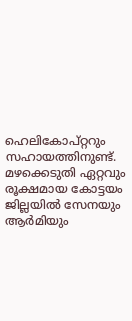ഹെലികോപ്റ്ററും സഹായത്തിനുണ്ട്. മഴക്കെടുതി ഏറ്റവും രൂക്ഷമായ കോട്ടയം ജില്ലയില്‍ സേനയും ആര്‍മിയും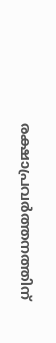രക്ഷാപ്രവര്‍ത്തനത്തിന്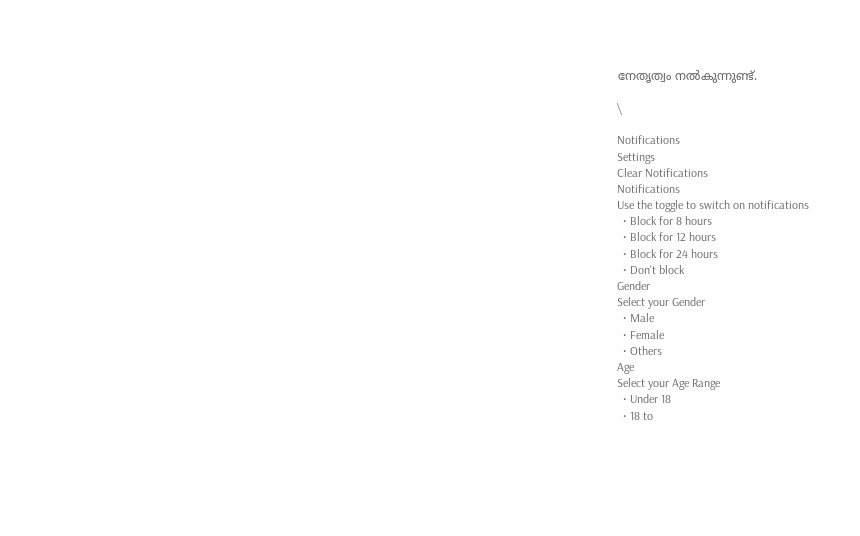നേതൃത്വം നല്‍കുന്നുണ്ട്.

\

Notifications
Settings
Clear Notifications
Notifications
Use the toggle to switch on notifications
  • Block for 8 hours
  • Block for 12 hours
  • Block for 24 hours
  • Don't block
Gender
Select your Gender
  • Male
  • Female
  • Others
Age
Select your Age Range
  • Under 18
  • 18 to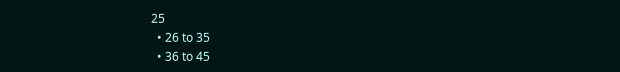25
  • 26 to 35
  • 36 to 45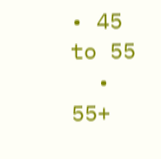• 45 to 55
  • 55+